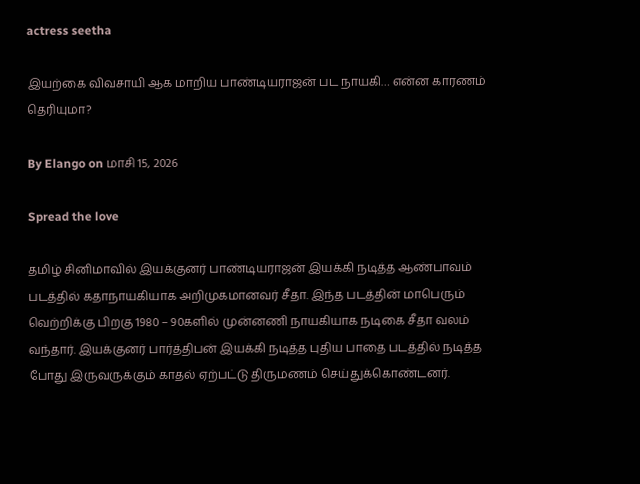actress seetha

இயற்கை விவசாயி ஆக மாறிய பாண்டியராஜன் பட நாயகி… என்ன காரணம் தெரியுமா?

By Elango on மாசி 15, 2026

Spread the love

தமிழ் சினிமாவில் இயக்குனர் பாண்டியராஜன் இயக்கி நடித்த ஆண்பாவம் படத்தில் கதாநாயகியாக அறிமுகமானவர் சீதா. இந்த படத்தின் மாபெரும் வெற்றிக்கு பிறகு 1980 – 90களில் முன்னணி நாயகியாக நடிகை சீதா வலம் வந்தார். இயக்குனர் பார்த்திபன் இயக்கி நடித்த புதிய பாதை படத்தில் நடித்த போது இருவருக்கும் காதல் ஏற்பட்டு திருமணம் செய்துக்கொண்டனர்.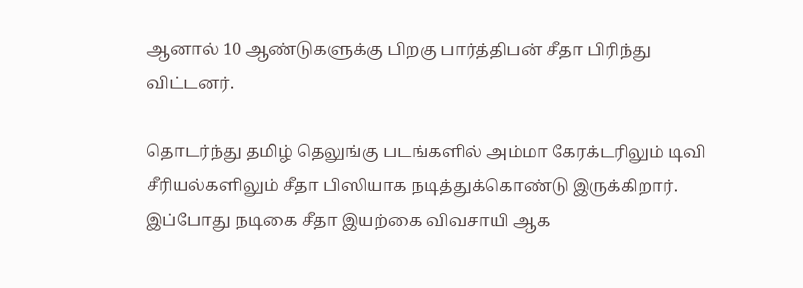ஆனால் 10 ஆண்டுகளுக்கு பிறகு பார்த்திபன் சீதா பிரிந்து விட்டனர்.

தொடர்ந்து தமிழ் தெலுங்கு படங்களில் அம்மா கேரக்டரிலும் டிவி சீரியல்களிலும் சீதா பிஸியாக நடித்துக்கொண்டு இருக்கிறார். இப்போது நடிகை சீதா இயற்கை விவசாயி ஆக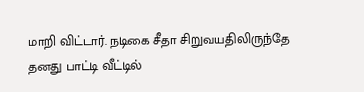மாறி விட்டார். நடிகை சீதா சிறுவயதிலிருந்தே தனது பாட்டி வீட்டில்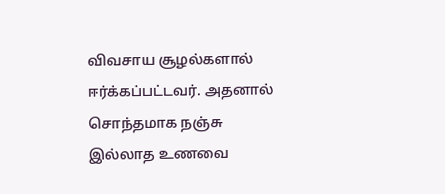விவசாய சூழல்களால் ஈர்க்கப்பட்டவர். அதனால் சொந்தமாக நஞ்சு இல்லாத உணவை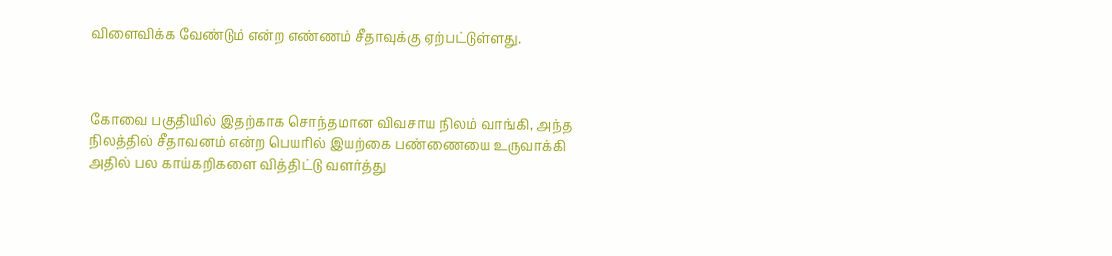விளைவிக்க வேண்டும் என்ற எண்ணம் சீதாவுக்கு ஏற்பட்டுள்ளது.



கோவை பகுதியில் இதற்காக சொந்தமான விவசாய நிலம் வாங்கி, அந்த நிலத்தில் சீதாவனம் என்ற பெயரில் இயற்கை பண்ணையை உருவாக்கி அதில் பல காய்கறிகளை வித்திட்டு வளர்த்து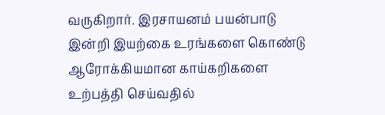வருகிறார். இரசாயனம் பயன்பாடு இன்றி இயற்கை உரங்களை கொண்டு ஆரோக்கியமான காய்கறிகளை உற்பத்தி செய்வதில்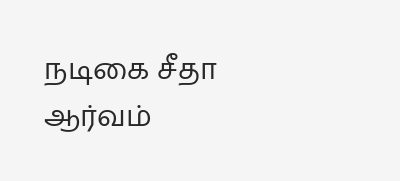நடிகை சீதா ஆர்வம்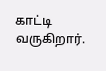காட்டி வருகிறார்.